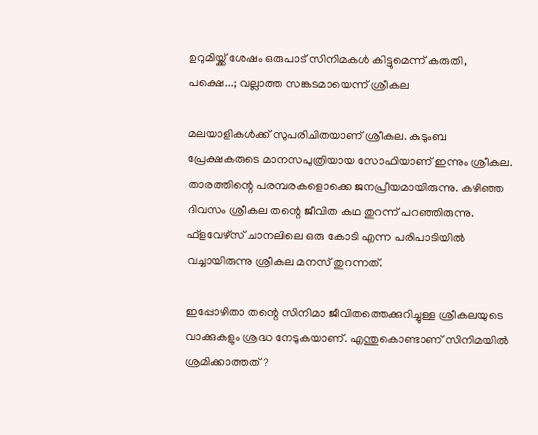ഉറുമിയ്ക്ക് ശേഷം ഒരുപാട് സിനിമകള്‍ കിട്ടുമെന്ന് കരുതി, പക്ഷെ...; വല്ലാത്ത സങ്കടമായെന്ന് ശ്രീകല

മലയാളികള്‍ക്ക് സുപരിചിതയാണ് ശ്രീകല. കുടുംബ പ്രേക്ഷകരുടെ മാനസപുത്രിയായ സോഫിയാണ് ഇന്നും ശ്രീകല. താരത്തിന്റെ പരമ്പരകളൊക്കെ ജനപ്രീയമായിരുന്നു. കഴിഞ്ഞ ദിവസം ശ്രീകല തന്റെ ജീവിത കഥ തുറന്ന് പറഞ്ഞിരുന്നു. ഫ്‌ളവേഴ്‌സ് ചാനലിലെ ഒരു കോടി എന്ന പരിപാടിയില്‍ വച്ചായിരുന്നു ശ്രീകല മനസ് തുറന്നത്.

ഇപ്പോഴിതാ തന്റെ സിനിമാ ജീവിതത്തെക്കുറിച്ചുള്ള ശ്രീകലയുടെ വാക്കുകളും ശ്രദ്ധ നേടുകയാണ്. എന്തുകൊണ്ടാണ് സിനിമയില്‍ ശ്രമിക്കാത്തത്?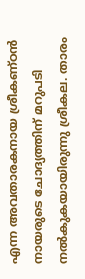എന്ന അവതാരകനായ ശ്രീകണ്ഠന്‍ നായരുടെ ചോദ്യത്തിന് മറുപടി നല്‍കുകയായിരുന്നു ശ്രീകല. താരം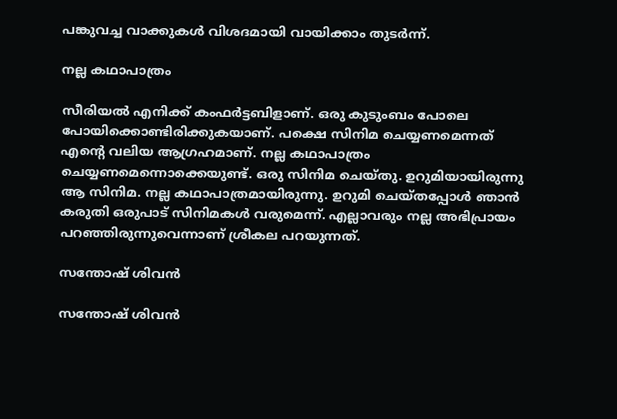പങ്കുവച്ച വാക്കുകള്‍ വിശദമായി വായിക്കാം തുടര്‍ന്ന്.

നല്ല കഥാപാത്രം

സീരിയല്‍ എനിക്ക് കംഫര്‍ട്ടബിളാണ്. ഒരു കുടുംബം പോലെ പോയിക്കൊണ്ടിരിക്കുകയാണ്. പക്ഷെ സിനിമ ചെയ്യണമെന്നത് എന്റെ വലിയ ആഗ്രഹമാണ്. നല്ല കഥാപാത്രം ചെയ്യണമെന്നൊക്കെയുണ്ട്. ഒരു സിനിമ ചെയ്തു. ഉറുമിയായിരുന്നു ആ സിനിമ. നല്ല കഥാപാത്രമായിരുന്നു. ഉറുമി ചെയ്തപ്പോള്‍ ഞാന്‍ കരുതി ഒരുപാട് സിനിമകള്‍ വരുമെന്ന്. എല്ലാവരും നല്ല അഭിപ്രായം പറഞ്ഞിരുന്നുവെന്നാണ് ശ്രീകല പറയുന്നത്.

സന്തോഷ് ശിവന്‍

സന്തോഷ് ശിവന്‍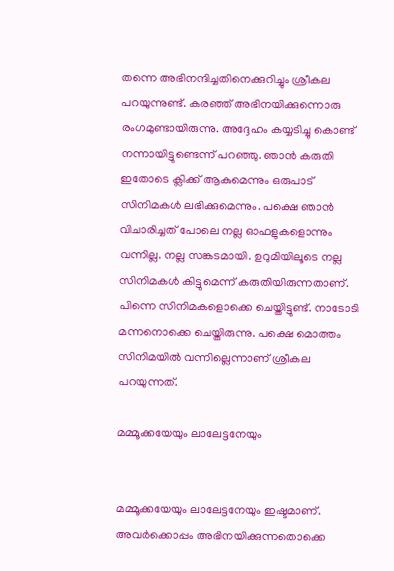തന്നെ അഭിനന്ദിച്ചതിനെക്കുറിച്ചും ശ്രീകല പറയുന്നുണ്ട്. കരഞ്ഞ് അഭിനയിക്കുന്നൊരു രംഗമുണ്ടായിരുന്നു. അദ്ദേഹം കയ്യടിച്ചു കൊണ്ട് നന്നായിട്ടുണ്ടെന്ന് പറഞ്ഞു. ഞാന്‍ കരുതി ഇതോടെ ക്ലിക്ക് ആകുമെന്നും ഒരുപാട് സിനിമകള്‍ ലഭിക്കുമെന്നും. പക്ഷെ ഞാന്‍ വിചാരിച്ചത് പോലെ നല്ല ഓഫളുകളൊന്നും വന്നില്ല. നല്ല സങ്കടമായി. ഉറുമിയിലൂടെ നല്ല സിനിമകള്‍ കിട്ടുമെന്ന് കരുതിയിരുന്നതാണ്. പിന്നെ സിനിമകളൊക്കെ ചെയ്തിട്ടുണ്ട്. നാടോടി മന്നനൊക്കെ ചെയ്തിരുന്നു. പക്ഷെ മൊത്തം സിനിമയില്‍ വന്നില്ലെന്നാണ് ശ്രീകല പറയുന്നത്.

മമ്മൂക്കയേയും ലാലേട്ടനേയും


മമ്മൂക്കയേയും ലാലേട്ടനേയും ഇഷ്ടമാണ്. അവര്‍ക്കൊപ്പം അഭിനയിക്കുന്നതൊക്കെ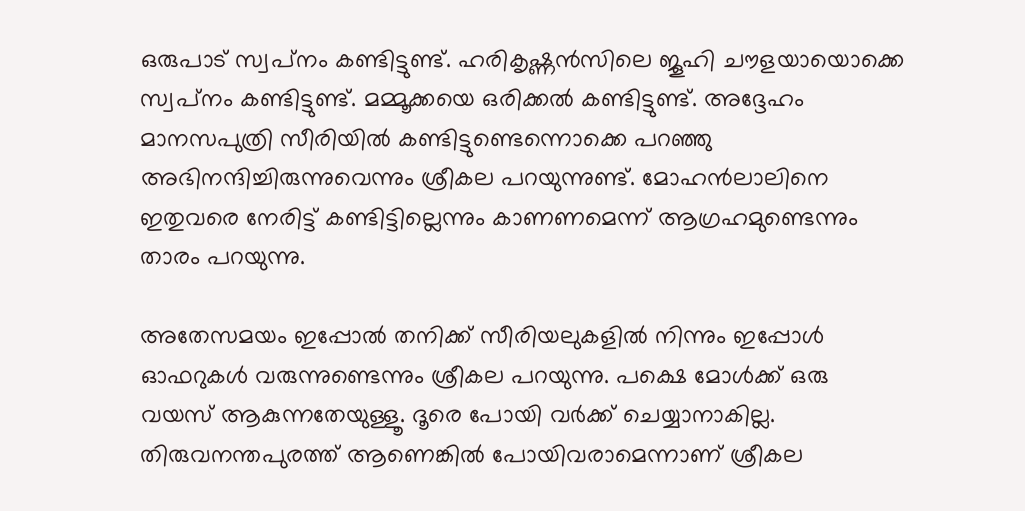ഒരുപാട് സ്വപ്‌നം കണ്ടിട്ടുണ്ട്. ഹരികൃഷ്ണന്‍സിലെ ജൂഹി ചൗളയായൊക്കെ സ്വപ്‌നം കണ്ടിട്ടുണ്ട്. മമ്മൂക്കയെ ഒരിക്കല്‍ കണ്ടിട്ടുണ്ട്. അദ്ദേഹം മാനസപുത്രി സീരിയില്‍ കണ്ടിട്ടുണ്ടെന്നൊക്കെ പറഞ്ഞു അഭിനന്ദിച്ചിരുന്നുവെന്നും ശ്രീകല പറയുന്നുണ്ട്. മോഹന്‍ലാലിനെ ഇതുവരെ നേരിട്ട് കണ്ടിട്ടില്ലെന്നും കാണണമെന്ന് ആഗ്രഹമുണ്ടെന്നും താരം പറയുന്നു.

അതേസമയം ഇപ്പോല്‍ തനിക്ക് സീരിയലുകളില്‍ നിന്നും ഇപ്പോള്‍ ഓഫറുകള്‍ വരുന്നുണ്ടെന്നും ശ്രീകല പറയുന്നു. പക്ഷെ മോള്‍ക്ക് ഒരു വയസ് ആകുന്നതേയുള്ളൂ. ദൂരെ പോയി വര്‍ക്ക് ചെയ്യാനാകില്ല. തിരുവനന്തപുരത്ത് ആണെങ്കില്‍ പോയിവരാമെന്നാണ് ശ്രീകല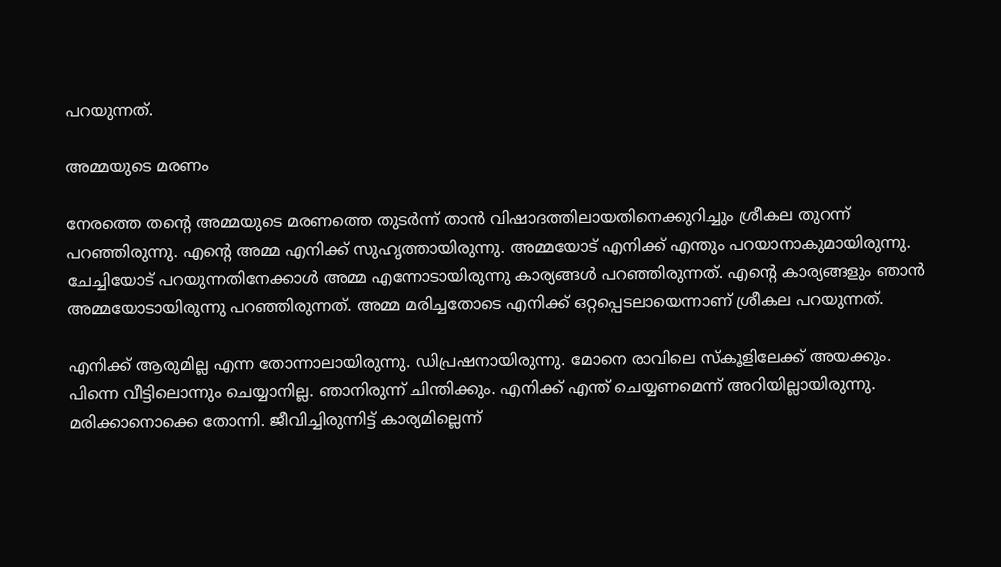പറയുന്നത്.

അമ്മയുടെ മരണം

നേരത്തെ തന്റെ അമ്മയുടെ മരണത്തെ തുടര്‍ന്ന് താന്‍ വിഷാദത്തിലായതിനെക്കുറിച്ചും ശ്രീകല തുറന്ന് പറഞ്ഞിരുന്നു. എന്റെ അമ്മ എനിക്ക് സുഹൃത്തായിരുന്നു. അമ്മയോട് എനിക്ക് എന്തും പറയാനാകുമായിരുന്നു. ചേച്ചിയോട് പറയുന്നതിനേക്കാള്‍ അമ്മ എന്നോടായിരുന്നു കാര്യങ്ങള്‍ പറഞ്ഞിരുന്നത്. എന്റെ കാര്യങ്ങളും ഞാന്‍ അമ്മയോടായിരുന്നു പറഞ്ഞിരുന്നത്. അമ്മ മരിച്ചതോടെ എനിക്ക് ഒറ്റപ്പെടലായെന്നാണ് ശ്രീകല പറയുന്നത്.

എനിക്ക് ആരുമില്ല എന്ന തോന്നാലായിരുന്നു. ഡിപ്രഷനായിരുന്നു. മോനെ രാവിലെ സ്‌കൂളിലേക്ക് അയക്കും. പിന്നെ വീട്ടിലൊന്നും ചെയ്യാനില്ല. ഞാനിരുന്ന് ചിന്തിക്കും. എനിക്ക് എന്ത് ചെയ്യണമെന്ന് അറിയില്ലായിരുന്നു. മരിക്കാനൊക്കെ തോന്നി. ജീവിച്ചിരുന്നിട്ട് കാര്യമില്ലെന്ന്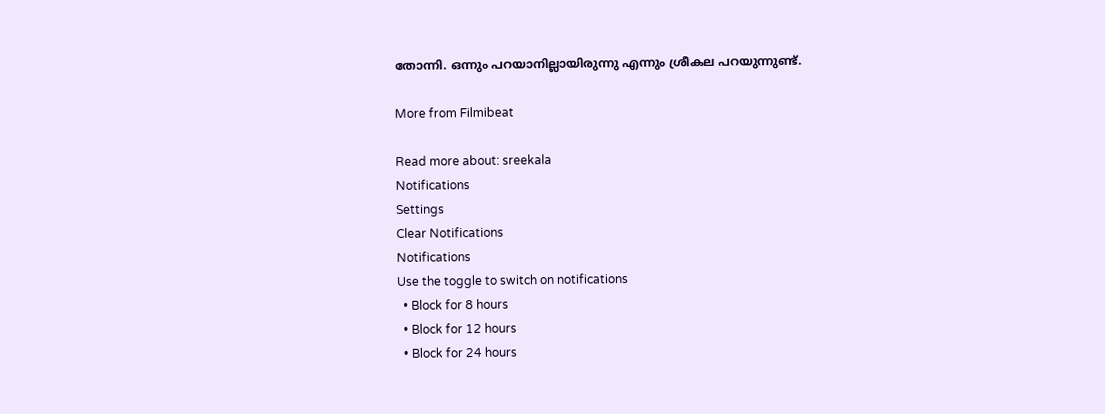തോന്നി. ഒന്നും പറയാനില്ലായിരുന്നു എന്നും ശ്രീകല പറയുന്നുണ്ട്.

More from Filmibeat

Read more about: sreekala
Notifications
Settings
Clear Notifications
Notifications
Use the toggle to switch on notifications
  • Block for 8 hours
  • Block for 12 hours
  • Block for 24 hours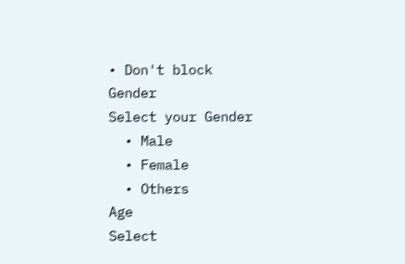• Don't block
Gender
Select your Gender
  • Male
  • Female
  • Others
Age
Select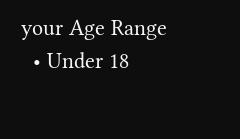your Age Range
  • Under 18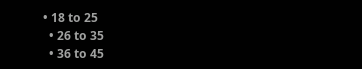• 18 to 25
  • 26 to 35
  • 36 to 45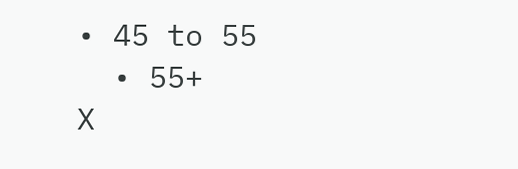• 45 to 55
  • 55+
X